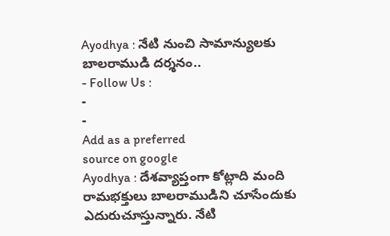Ayodhya : నేటి నుంచి సామాన్యులకు బాలరాముడి దర్శనం..
- Follow Us :
-
-
Add as a preferred
source on google
Ayodhya : దేశవ్యాప్తంగా కోట్లాది మంది రామభక్తులు బాలరాముడిని చూసేందుకు ఎదురుచూస్తున్నారు. నేటి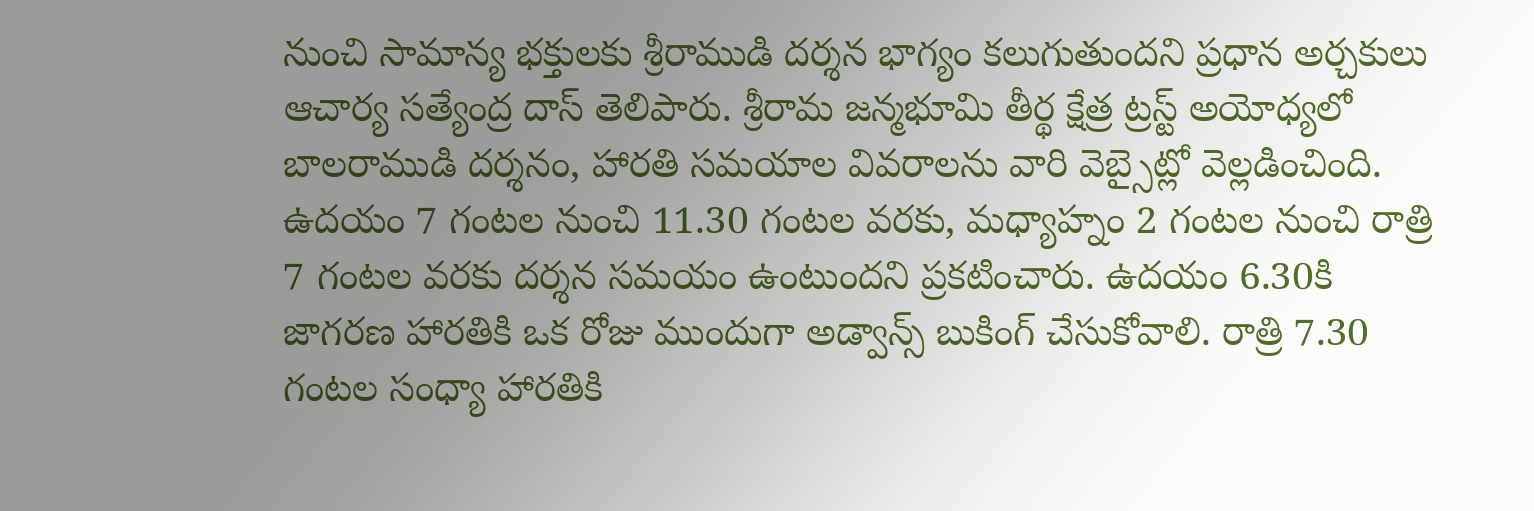నుంచి సామాన్య భక్తులకు శ్రీరాముడి దర్శన భాగ్యం కలుగుతుందని ప్రధాన అర్చకులు ఆచార్య సత్యేంద్ర దాస్ తెలిపారు. శ్రీరామ జన్మభూమి తీర్థ క్షేత్ర ట్రస్ట్ అయోధ్యలో బాలరాముడి దర్శనం, హారతి సమయాల వివరాలను వారి వెబ్సైట్లో వెల్లడించింది. ఉదయం 7 గంటల నుంచి 11.30 గంటల వరకు, మధ్యాహ్నం 2 గంటల నుంచి రాత్రి 7 గంటల వరకు దర్శన సమయం ఉంటుందని ప్రకటించారు. ఉదయం 6.30కి జాగరణ హారతికి ఒక రోజు ముందుగా అడ్వాన్స్ బుకింగ్ చేసుకోవాలి. రాత్రి 7.30 గంటల సంధ్యా హారతికి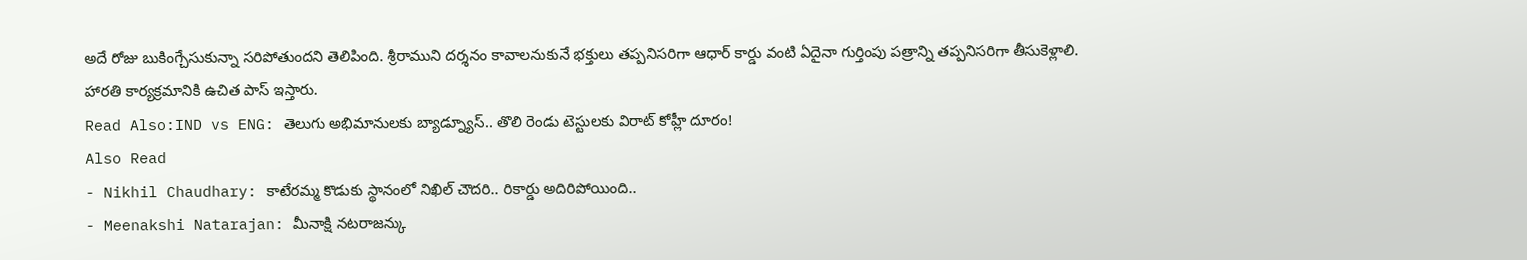అదే రోజు బుకింగ్చేసుకున్నా సరిపోతుందని తెలిపింది. శ్రీరాముని దర్శనం కావాలనుకునే భక్తులు తప్పనిసరిగా ఆధార్ కార్డు వంటి ఏదైనా గుర్తింపు పత్రాన్ని తప్పనిసరిగా తీసుకెళ్లాలి. హారతి కార్యక్రమానికి ఉచిత పాస్ ఇస్తారు.
Read Also:IND vs ENG: తెలుగు అభిమానులకు బ్యాడ్న్యూస్.. తొలి రెండు టెస్టులకు విరాట్ కోహ్లీ దూరం!
Also Read
- Nikhil Chaudhary: కాటేరమ్మ కొడుకు స్థానంలో నిఖిల్ చౌదరి.. రికార్డు అదిరిపోయింది..
- Meenakshi Natarajan: మీనాక్షి నటరాజన్కు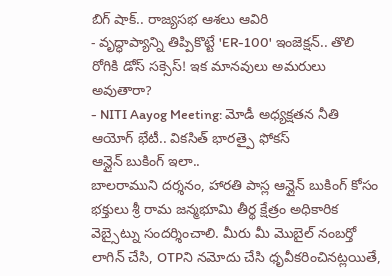బిగ్ షాక్.. రాజ్యసభ ఆశలు ఆవిరి
- వృద్ధాప్యాన్ని తిప్పికొట్టే 'ER-100' ఇంజెక్షన్.. తొలి రోగికి డోస్ సక్సెస్! ఇక మానవులు అమరులు అవుతారా?
- NITI Aayog Meeting: మోడీ అధ్యక్షతన నీతి ఆయోగ్ భేటీ.. వికసిత్ భారత్పై ఫోకస్
ఆన్లైన్ బుకింగ్ ఇలా..
బాలరాముని దర్శనం, హారతి పాస్ల ఆన్లైన్ బుకింగ్ కోసం భక్తులు శ్రీ రామ జన్మభూమి తీర్థ క్షేత్రం అధికారిక వెబ్సైట్ను సందర్శించాలి. మీరు మీ మొబైల్ నంబర్తో లాగిన్ చేసి, OTPని నమోదు చేసి ధృవీకరించినట్లయితే,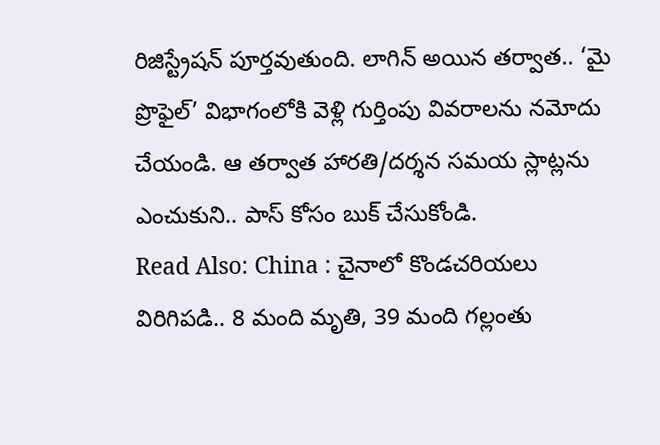రిజిస్ట్రేషన్ పూర్తవుతుంది. లాగిన్ అయిన తర్వాత.. ‘మై ప్రొఫైల్’ విభాగంలోకి వెళ్లి గుర్తింపు వివరాలను నమోదు చేయండి. ఆ తర్వాత హారతి/దర్శన సమయ స్లాట్లను ఎంచుకుని.. పాస్ కోసం బుక్ చేసుకోండి.
Read Also: China : చైనాలో కొండచరియలు విరిగిపడి.. 8 మంది మృతి, 39 మంది గల్లంతు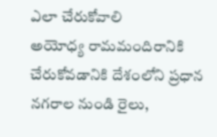ఎలా చేరుకోవాలి
అయోధ్య రామమందిరానికి చేరుకోవడానికి దేశంలోని ప్రధాన నగరాల నుండి రైలు,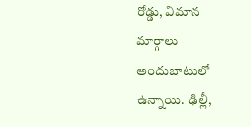రోడ్డు, విమాన మార్గాలు అందుబాటులో ఉన్నాయి. ఢిల్లీ,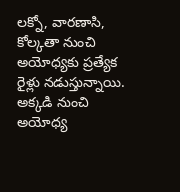లక్నో, వారణాసి, కోల్కతా నుంచి అయోధ్యకు ప్రత్యేక రైళ్లు నడుస్తున్నాయి. అక్కడి నుంచి అయోధ్య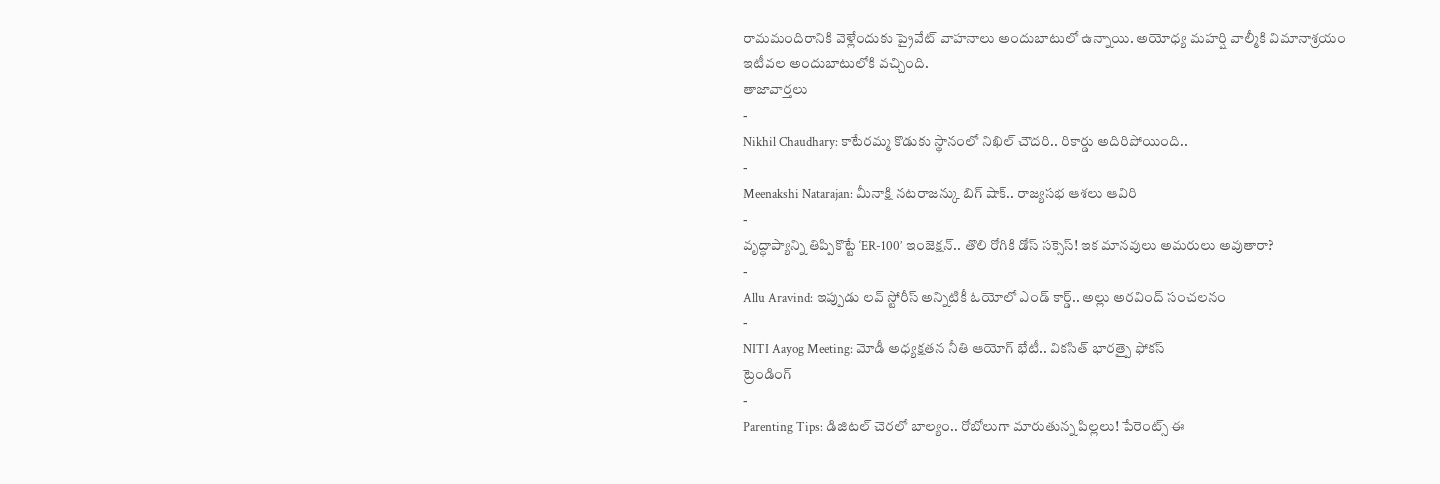రామమందిరానికి వెళ్లేందుకు ప్రైవేట్ వాహనాలు అందుబాటులో ఉన్నాయి. అయోధ్య మహర్షి వాల్మీకి విమానాశ్రయం ఇటీవల అందుబాటులోకి వచ్చింది.
తాజావార్తలు
-
Nikhil Chaudhary: కాటేరమ్మ కొడుకు స్థానంలో నిఖిల్ చౌదరి.. రికార్డు అదిరిపోయింది..
-
Meenakshi Natarajan: మీనాక్షి నటరాజన్కు బిగ్ షాక్.. రాజ్యసభ ఆశలు ఆవిరి
-
వృద్ధాప్యాన్ని తిప్పికొట్టే ‘ER-100’ ఇంజెక్షన్.. తొలి రోగికి డోస్ సక్సెస్! ఇక మానవులు అమరులు అవుతారా?
-
Allu Aravind: ఇప్పుడు లవ్ స్టోరీస్ అన్నిటికీ ఓయోలో ఎండ్ కార్డ్.. అల్లు అరవింద్ సంచలనం
-
NITI Aayog Meeting: మోడీ అధ్యక్షతన నీతి ఆయోగ్ భేటీ.. వికసిత్ భారత్పై ఫోకస్
ట్రెండింగ్
-
Parenting Tips: డిజిటల్ చెరలో బాల్యం.. రోబోలుగా మారుతున్న పిల్లలు! పేరెంట్స్ ఈ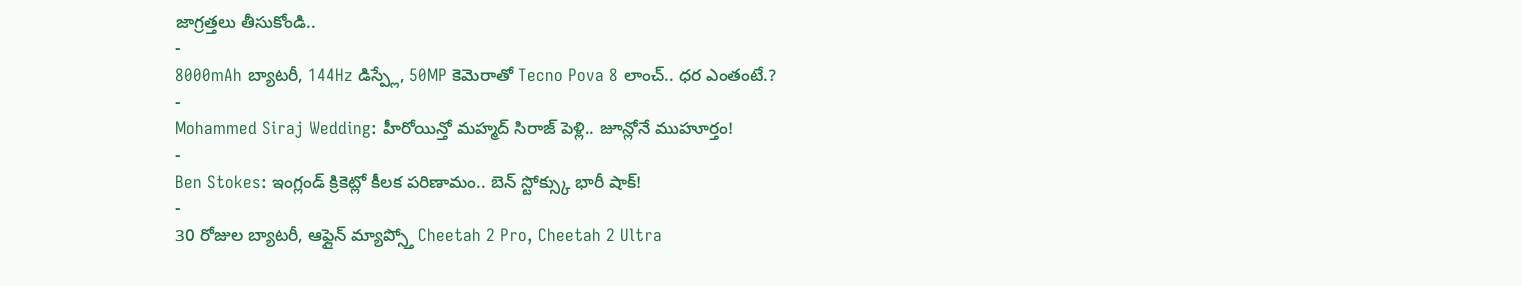జాగ్రత్తలు తీసుకోండి..
-
8000mAh బ్యాటరీ, 144Hz డిస్ప్లే, 50MP కెమెరాతో Tecno Pova 8 లాంచ్.. ధర ఎంతంటే.?
-
Mohammed Siraj Wedding: హీరోయిన్తో మహ్మద్ సిరాజ్ పెళ్లి.. జూన్లోనే ముహూర్తం!
-
Ben Stokes: ఇంగ్లండ్ క్రికెట్లో కీలక పరిణామం.. బెన్ స్టోక్స్కు భారీ షాక్!
-
30 రోజుల బ్యాటరీ, ఆఫ్లైన్ మ్యాప్స్తో Cheetah 2 Pro, Cheetah 2 Ultra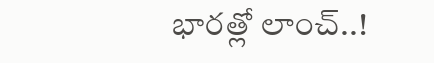భారత్లో లాంచ్..!